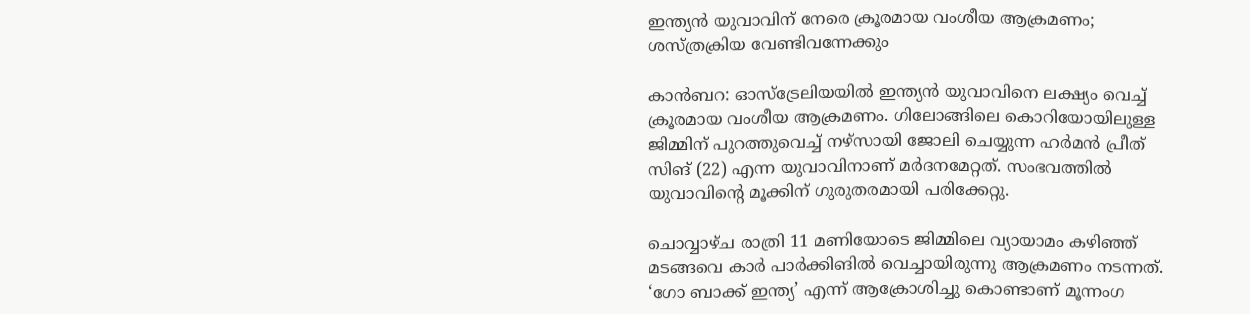ഇന്ത്യൻ യുവാവിന് നേരെ ക്രൂരമായ വംശീയ ആക്രമണം; ശസ്ത്രക്രിയ വേണ്ടിവന്നേക്കും

കാൻബറ: ഓസ്‌ട്രേലിയയിൽ ഇന്ത്യൻ യുവാവിനെ ലക്ഷ്യം വെച്ച് ക്രൂരമായ വംശീയ ആക്രമണം. ഗിലോങ്ങിലെ കൊറിയോയിലുള്ള ജിമ്മിന് പുറത്തുവെച്ച് നഴ്‌സായി ജോലി ചെയ്യുന്ന ഹർമൻ പ്രീത് സിങ് (22) എന്ന യുവാവിനാണ് മർദനമേറ്റത്. സംഭവത്തിൽ യുവാവിന്റെ മൂക്കിന് ഗുരുതരമായി പരിക്കേറ്റു.

ചൊവ്വാഴ്ച രാത്രി 11 മണിയോടെ ജിമ്മിലെ വ്യായാമം കഴിഞ്ഞ് മടങ്ങവെ കാർ പാർക്കിങിൽ വെച്ചായിരുന്നു ആക്രമണം നടന്നത്. ‘ഗോ ബാക്ക് ഇന്ത്യ’ എന്ന് ആക്രോശിച്ചു കൊണ്ടാണ് മൂന്നംഗ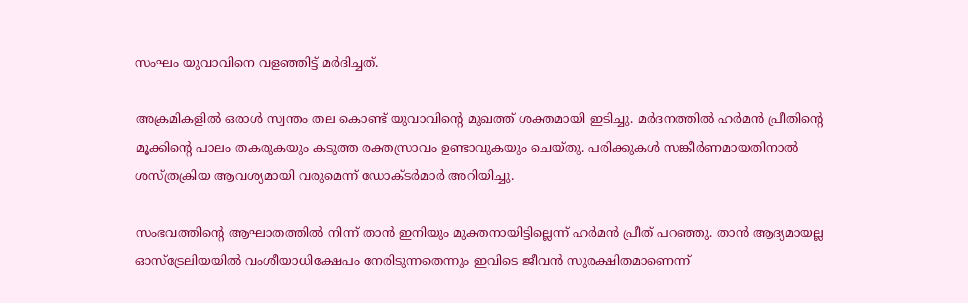സംഘം യുവാവിനെ വളഞ്ഞിട്ട് മർദിച്ചത്.

അക്രമികളിൽ ഒരാൾ സ്വന്തം തല കൊണ്ട് യുവാവിന്റെ മുഖത്ത് ശക്തമായി ഇടിച്ചു. മർദനത്തിൽ ഹർമൻ പ്രീതിന്റെ മൂക്കിന്റെ പാലം തകരുകയും കടുത്ത രക്തസ്രാവം ഉണ്ടാവുകയും ചെയ്തു. പരിക്കുകൾ സങ്കീർണമായതിനാൽ ശസ്ത്രക്രിയ ആവശ്യമായി വരുമെന്ന് ഡോക്ടർമാർ അറിയിച്ചു.

സംഭവത്തിന്റെ ആഘാതത്തിൽ നിന്ന് താൻ ഇനിയും മുക്തനായിട്ടില്ലെന്ന് ഹർമൻ പ്രീത് പറഞ്ഞു. താൻ ആദ്യമായല്ല ഓസ്‌ട്രേലിയയിൽ വംശീയാധിക്ഷേപം നേരിടുന്നതെന്നും ഇവിടെ ജീവൻ സുരക്ഷിതമാണെന്ന്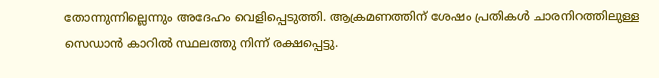തോന്നുന്നില്ലെന്നും അദേഹം വെളിപ്പെടുത്തി. ആക്രമണത്തിന് ശേഷം പ്രതികൾ ചാരനിറത്തിലുള്ള സെഡാൻ കാറിൽ സ്ഥലത്തു നിന്ന് രക്ഷപ്പെട്ടു.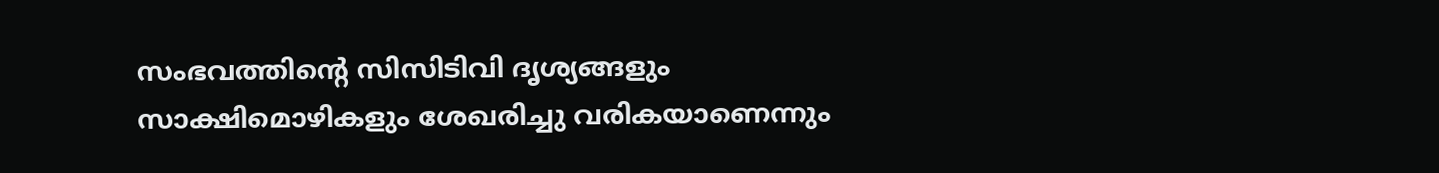സംഭവത്തിന്റെ സിസിടിവി ദൃശ്യങ്ങളും സാക്ഷിമൊഴികളും ശേഖരിച്ചു വരികയാണെന്നും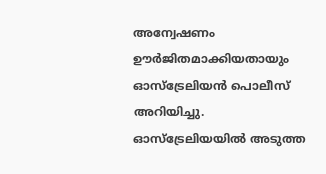അന്വേഷണം ഊർജിതമാക്കിയതായും ഓസ്‌ട്രേലിയൻ പൊലീസ് അറിയിച്ചു. ഓസ്‌ട്രേലിയയിൽ അടുത്ത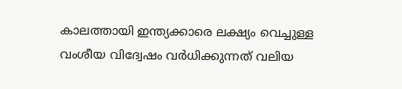കാലത്തായി ഇന്ത്യക്കാരെ ലക്ഷ്യം വെച്ചുള്ള വംശീയ വിദ്വേഷം വർധിക്കുന്നത് വലിയ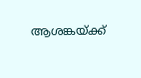ആശങ്കയ്ക്ക്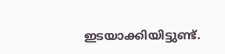ഇടയാക്കിയിട്ടുണ്ട്.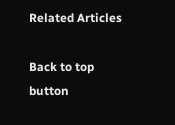Related Articles

Back to top button